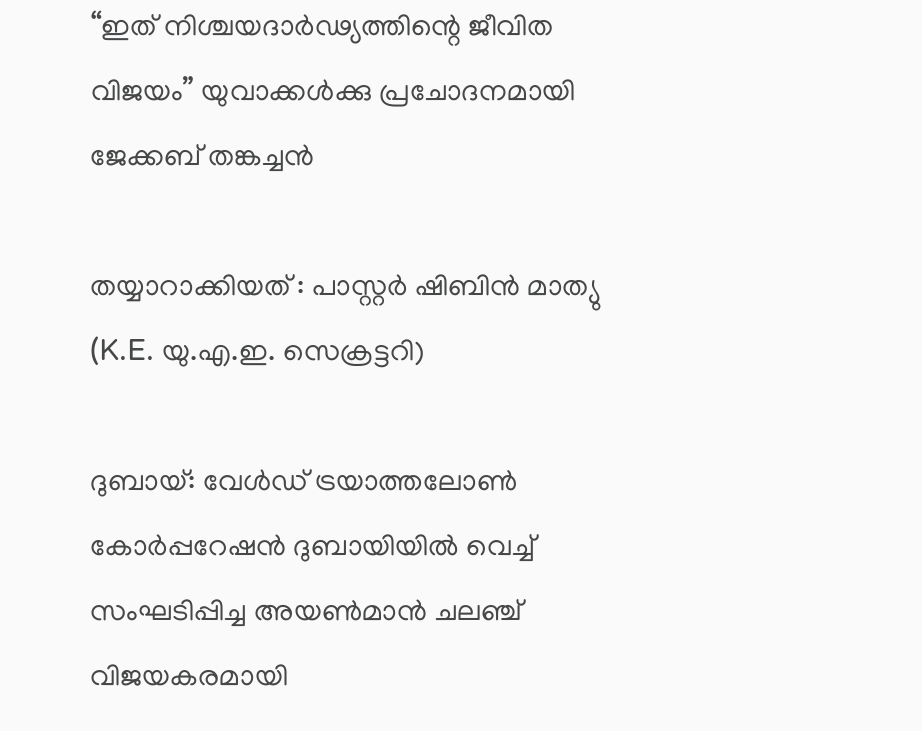“ഇത് നിശ്ചയദാർഢ്യത്തിന്റെ ജീവിത വിജയം” യുവാക്കൾക്കു പ്രചോദനമായി ജേക്കബ് തങ്കച്ചൻ

തയ്യാറാക്കിയത് : പാസ്റ്റർ ഷിബിൻ മാത്യു (K.E. യു.എ.ഇ. സെക്രട്ടറി)

ദുബായ്: വേൾഡ് ട്രയാത്തലോൺ കോർപ്പറേഷൻ ദുബായിയിൽ വെച്ച് സംഘടിപ്പിച്ച അയൺമാൻ ചലഞ്ച് വിജയകരമായി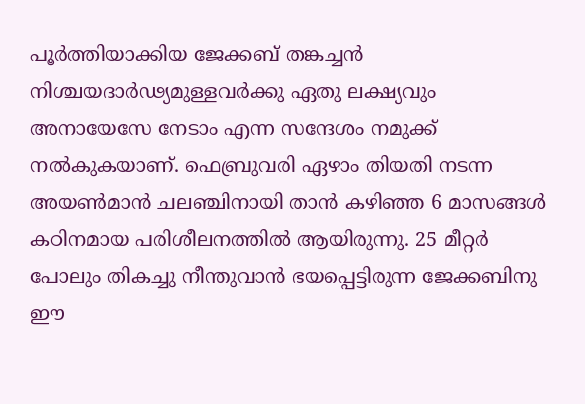പൂർത്തിയാക്കിയ ജേക്കബ് തങ്കച്ചൻ നിശ്ചയദാർഢ്യമുള്ളവർക്കു ഏതു ലക്ഷ്യവും അനായേസേ നേടാം എന്ന സന്ദേശം നമുക്ക് നൽകുകയാണ്. ഫെബ്രുവരി ഏഴാം തിയതി നടന്ന അയൺമാൻ ചലഞ്ചിനായി താൻ കഴിഞ്ഞ 6 മാസങ്ങൾ കഠിനമായ പരിശീലനത്തിൽ ആയിരുന്നു. 25 മീറ്റർ പോലും തികച്ചു നീന്തുവാൻ ഭയപ്പെട്ടിരുന്ന ജേക്കബിനു ഈ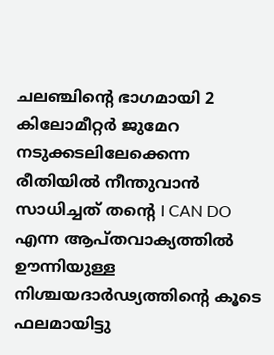ചലഞ്ചിന്റെ ഭാഗമായി 2 കിലോമീറ്റർ ജുമേറ നടുക്കടലിലേക്കെന്ന രീതിയിൽ നീന്തുവാൻ സാധിച്ചത് തന്റെ I CAN DO എന്ന ആപ്തവാക്യത്തിൽ ഊന്നിയുള്ള നിശ്ചയദാർഢ്യത്തിന്റെ കൂടെ ഫലമായിട്ടു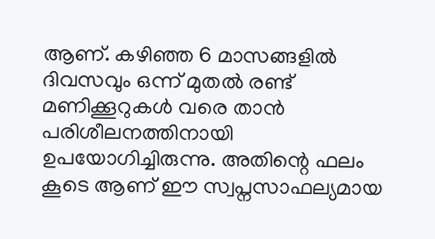ആണ്. കഴിഞ്ഞ 6 മാസങ്ങളിൽ ദിവസവും ഒന്ന് മുതൽ രണ്ട് മണിക്കൂറുകൾ വരെ താൻ പരിശീലനത്തിനായി ഉപയോഗിച്ചിരുന്നു. അതിന്റെ ഫലം കൂടെ ആണ് ഈ സ്വപ്നസാഫല്യമായ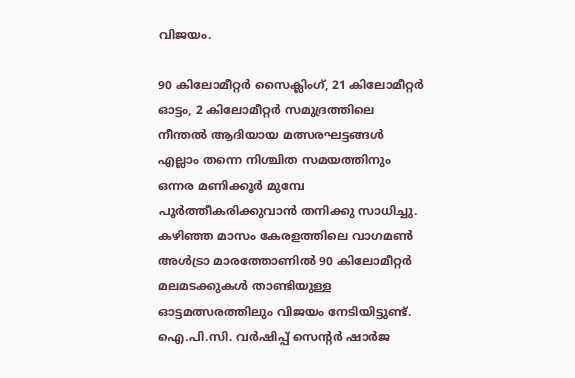വിജയം.

90 കിലോമീറ്റർ സൈക്ലിംഗ്, 21 കിലോമീറ്റർ ഓട്ടം, 2 കിലോമീറ്റർ സമുദ്രത്തിലെ നീന്തൽ ആദിയായ മത്സരഘട്ടങ്ങൾ എല്ലാം തന്നെ നിശ്ചിത സമയത്തിനും ഒന്നര മണിക്കൂർ മുമ്പേ പൂർത്തീകരിക്കുവാൻ തനിക്കു സാധിച്ചു. കഴിഞ്ഞ മാസം കേരളത്തിലെ വാഗമൺ അൾട്രാ മാരത്തോണിൽ 90 കിലോമീറ്റർ മലമടക്കുകൾ താണ്ടിയുള്ള ഓട്ടമത്സരത്തിലും വിജയം നേടിയിട്ടുണ്ട്. ഐ.പി.സി. വർഷിപ്പ് സെന്റർ ഷാർജ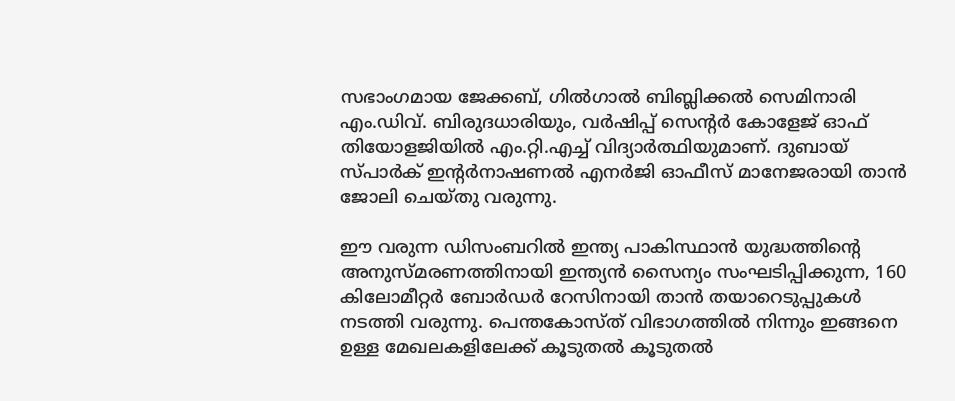സഭാംഗമായ ജേക്കബ്, ഗിൽഗാൽ ബിബ്ലിക്കൽ സെമിനാരി എം.ഡിവ്. ബിരുദധാരിയും, വർഷിപ്പ് സെന്റർ കോളേജ് ഓഫ് തിയോളജിയിൽ എം.റ്റി.എച്ച് വിദ്യാർത്ഥിയുമാണ്. ദുബായ് സ്പാർക് ഇന്റർനാഷണൽ എനർജി ഓഫീസ് മാനേജരായി താൻ ജോലി ചെയ്തു വരുന്നു.

ഈ വരുന്ന ഡിസംബറിൽ ഇന്ത്യ പാകിസ്ഥാൻ യുദ്ധത്തിന്റെ അനുസ്മരണത്തിനായി ഇന്ത്യൻ സൈന്യം സംഘടിപ്പിക്കുന്ന, 160 കിലോമീറ്റർ ബോർഡർ റേസിനായി താൻ തയാറെടുപ്പുകൾ നടത്തി വരുന്നു. പെന്തകോസ്ത് വിഭാഗത്തിൽ നിന്നും ഇങ്ങനെ ഉള്ള മേഖലകളിലേക്ക് കൂടുതൽ കൂടുതൽ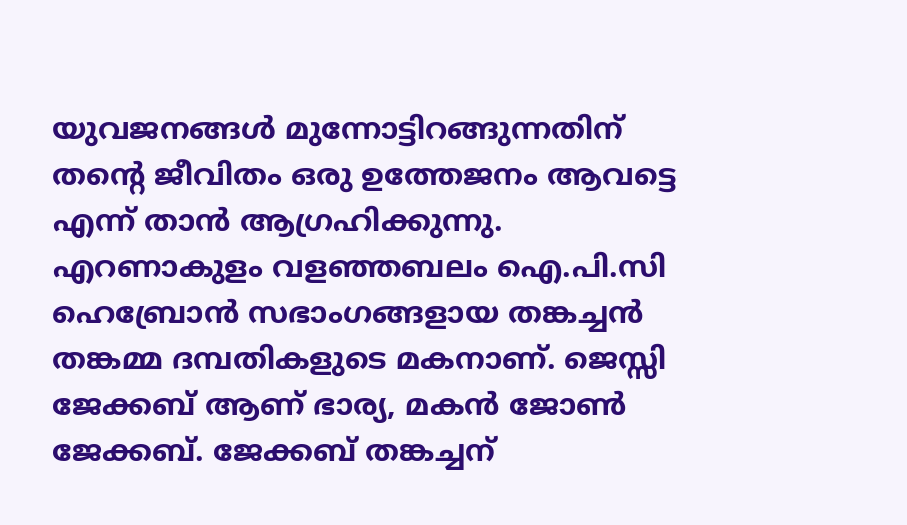യുവജനങ്ങൾ മുന്നോട്ടിറങ്ങുന്നതിന് തന്റെ ജീവിതം ഒരു ഉത്തേജനം ആവട്ടെ എന്ന് താൻ ആഗ്രഹിക്കുന്നു. എറണാകുളം വളഞ്ഞബലം ഐ.പി.സി ഹെബ്രോൻ സഭാംഗങ്ങളായ തങ്കച്ചൻ തങ്കമ്മ ദമ്പതികളുടെ മകനാണ്. ജെസ്സി ജേക്കബ് ആണ് ഭാര്യ, മകൻ ജോൺ ജേക്കബ്. ജേക്കബ് തങ്കച്ചന്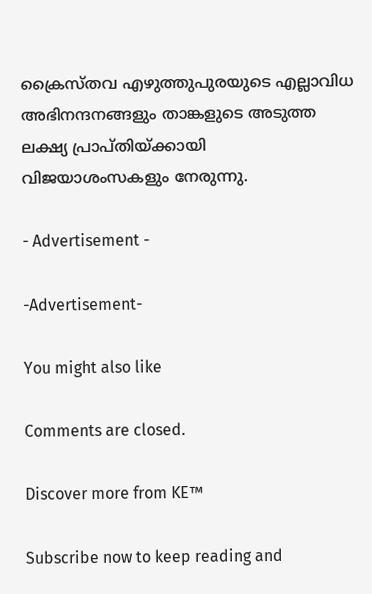ക്രൈസ്തവ എഴുത്തുപുരയുടെ എല്ലാവിധ അഭിനന്ദനങ്ങളും താങ്കളുടെ അടുത്ത ലക്ഷ്യ പ്രാപ്തിയ്ക്കായി വിജയാശംസകളും നേരുന്നു.

- Advertisement -

-Advertisement-

You might also like

Comments are closed.

Discover more from KE™

Subscribe now to keep reading and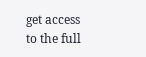get access to the full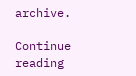archive.

Continue reading